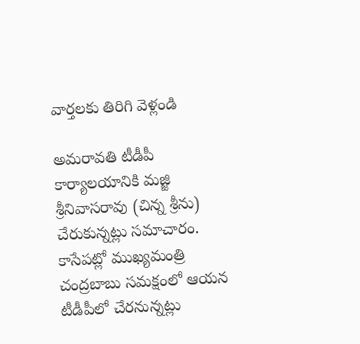వార్తలకు తిరిగి వెళ్లండి

అమరావతి టీడీపీ కార్యాలయానికి మజ్జి శ్రీనివాసరావు (చిన్న శ్రీను) చేరుకున్నట్లు సమాచారం. కాసేపట్లో ముఖ్యమంత్రి చంద్రబాబు సమక్షంలో ఆయన టీడీపీలో చేరనున్నట్లు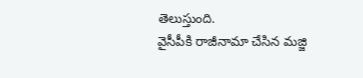తెలుస్తుంది.
వైసీపీకి రాజీనామా చేసిన మజ్జి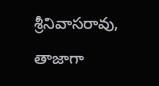శ్రీనివాసరావు, తాజాగా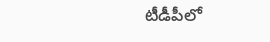టీడీపీలో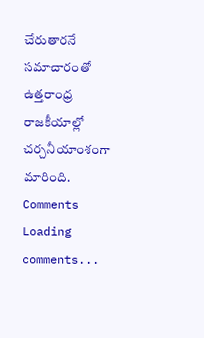చేరుతారనే సమాచారంతో ఉత్తరాంధ్ర రాజకీయాల్లో చర్చనీయాంశంగా మారింది.
Comments
Loading comments...